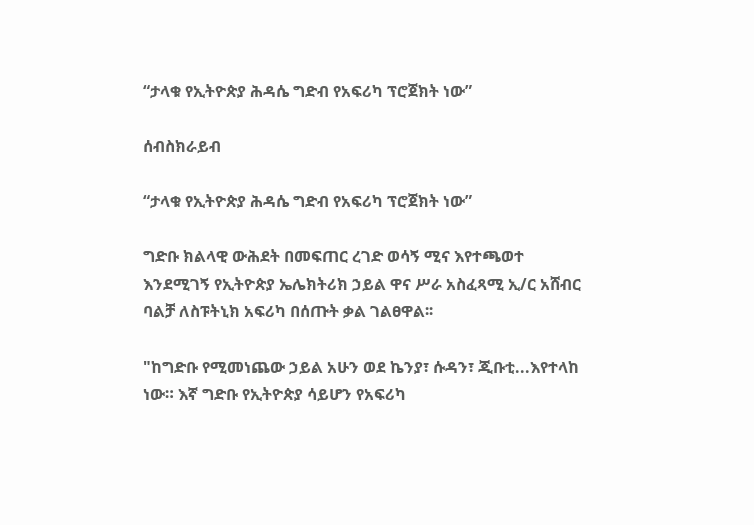“ታላቁ የኢትዮጵያ ሕዳሴ ግድብ የአፍሪካ ፕሮጀክት ነው”

ሰብስክራይብ

“ታላቁ የኢትዮጵያ ሕዳሴ ግድብ የአፍሪካ ፕሮጀክት ነው”

ግድቡ ክልላዊ ውሕደት በመፍጠር ረገድ ወሳኝ ሚና እየተጫወተ እንደሚገኝ የኢትዮጵያ ኤሌክትሪክ ኃይል ዋና ሥራ አስፈጻሚ ኢ/ር አሸብር ባልቻ ለስፑትኒክ አፍሪካ በሰጡት ቃል ገልፀዋል፡፡

"ከግድቡ የሚመነጨው ኃይል አሁን ወደ ኬንያ፣ ሱዳን፣ ጂቡቲ...እየተላከ ነው። እኛ ግድቡ የኢትዮጵያ ሳይሆን የአፍሪካ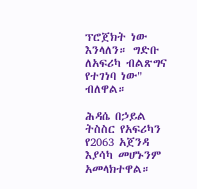ፕሮጀክት ነው እንላለን። ግድቡ ለአፍሪካ ብልጽግና የተገነባ ነው" ብለዋል።

ሕዳሴ በኃይል ትስስር የአፍሪካን የ2063 አጀንዳ እያሳካ መሆኑንም አመላክተዋል።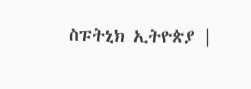ስፑትኒክ ኢትዮጵያ |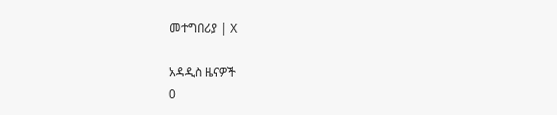መተግበሪያ | X

አዳዲስ ዜናዎች
0